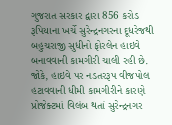ગુજરાત સરકાર દ્વારા 856 કરોડ રૂપિયાના ખર્ચે સુરેન્દ્રનગરના દૂધરેજથી બહુચરાજી સુધીનો ફોરલેન હાઇવે બનાવવાની કામગીરી ચાલી રહી છે. જોકે, હાઇવે પર નડતરરૂપ વીજપોલ હટાવવાની ધીમી કામગીરીને કારણે પ્રોજેક્ટમાં વિલંબ થતાં સુરેન્દ્રનગર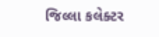જિલ્લા કલેક્ટર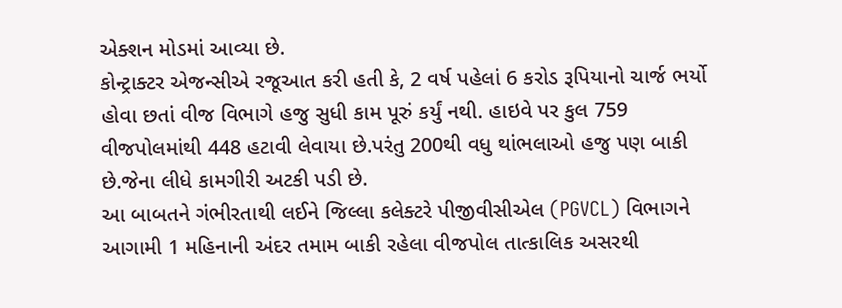એક્શન મોડમાં આવ્યા છે.
કોન્ટ્રાક્ટર એજન્સીએ રજૂઆત કરી હતી કે, 2 વર્ષ પહેલાં 6 કરોડ રૂપિયાનો ચાર્જ ભર્યો હોવા છતાં વીજ વિભાગે હજુ સુધી કામ પૂરું કર્યું નથી. હાઇવે પર કુલ 759 વીજપોલમાંથી 448 હટાવી લેવાયા છે.પરંતુ 200થી વધુ થાંભલાઓ હજુ પણ બાકી છે.જેના લીધે કામગીરી અટકી પડી છે.
આ બાબતને ગંભીરતાથી લઈને જિલ્લા કલેક્ટરે પીજીવીસીએલ (PGVCL) વિભાગને આગામી 1 મહિનાની અંદર તમામ બાકી રહેલા વીજપોલ તાત્કાલિક અસરથી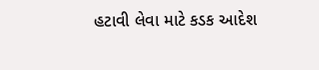હટાવી લેવા માટે કડક આદેશ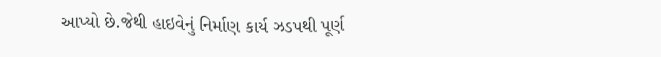આપ્યો છે.જેથી હાઇવેનું નિર્માણ કાર્ય ઝડપથી પૂર્ણ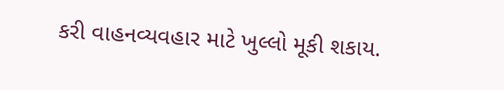કરી વાહનવ્યવહાર માટે ખુલ્લો મૂકી શકાય.